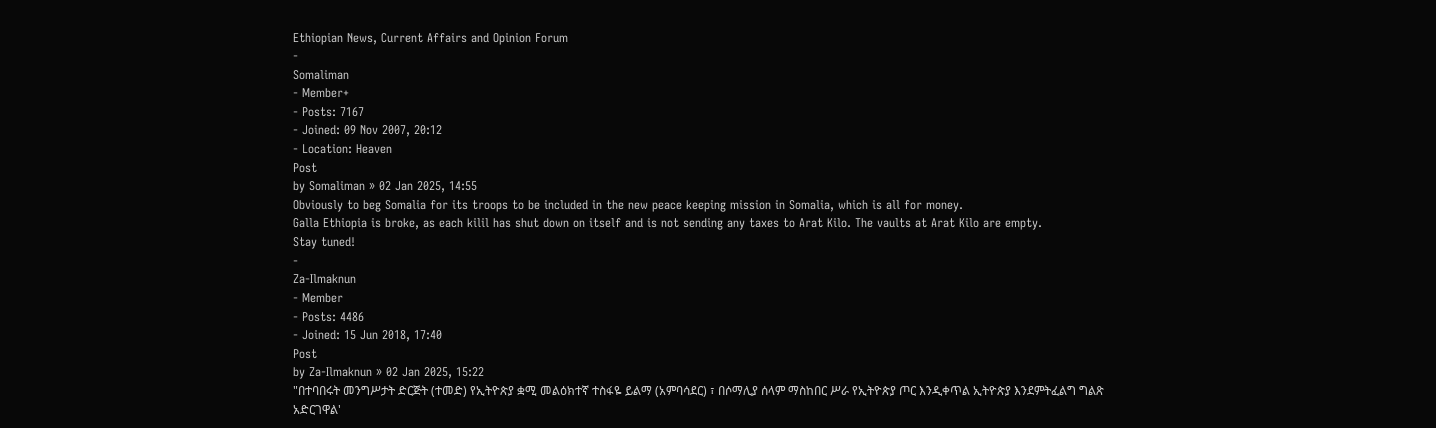Ethiopian News, Current Affairs and Opinion Forum
-
Somaliman
- Member+
- Posts: 7167
- Joined: 09 Nov 2007, 20:12
- Location: Heaven
Post
by Somaliman » 02 Jan 2025, 14:55
Obviously to beg Somalia for its troops to be included in the new peace keeping mission in Somalia, which is all for money.
Galla Ethiopia is broke, as each kilil has shut down on itself and is not sending any taxes to Arat Kilo. The vaults at Arat Kilo are empty.
Stay tuned!
-
Za-Ilmaknun
- Member
- Posts: 4486
- Joined: 15 Jun 2018, 17:40
Post
by Za-Ilmaknun » 02 Jan 2025, 15:22
"በተባበሩት መንግሥታት ድርጅት (ተመድ) የኢትዮጵያ ቋሚ መልዕክተኛ ተስፋዬ ይልማ (አምባሳደር) ፣ በሶማሊያ ሰላም ማስከበር ሥራ የኢትዮጵያ ጦር እንዲቀጥል ኢትዮጵያ እንደምትፈልግ ግልጽ አድርገዋል'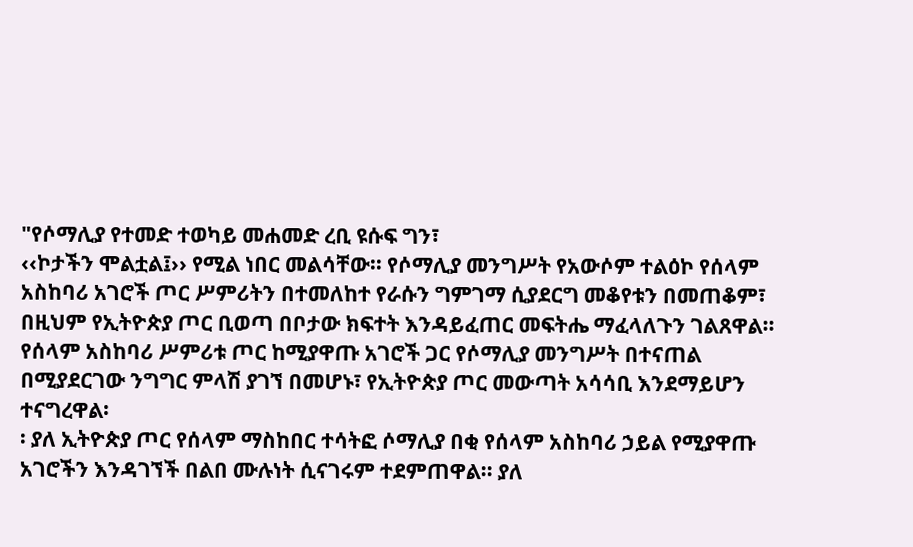"የሶማሊያ የተመድ ተወካይ መሐመድ ረቢ ዩሱፍ ግን፣
‹‹ኮታችን ሞልቷል፤›› የሚል ነበር መልሳቸው፡፡ የሶማሊያ መንግሥት የአውሶም ተልዕኮ የሰላም አስከባሪ አገሮች ጦር ሥምሪትን በተመለከተ የራሱን ግምገማ ሲያደርግ መቆየቱን በመጠቆም፣ በዚህም የኢትዮጵያ ጦር ቢወጣ በቦታው ክፍተት እንዳይፈጠር መፍትሔ ማፈላለጉን ገልጸዋል፡፡ የሰላም አስከባሪ ሥምሪቱ ጦር ከሚያዋጡ አገሮች ጋር የሶማሊያ መንግሥት በተናጠል በሚያደርገው ንግግር ምላሽ ያገኘ በመሆኑ፣ የኢትዮጵያ ጦር መውጣት አሳሳቢ እንደማይሆን ተናግረዋል፡
፡ ያለ ኢትዮጵያ ጦር የሰላም ማስከበር ተሳትፎ ሶማሊያ በቂ የሰላም አስከባሪ ኃይል የሚያዋጡ አገሮችን እንዳገኘች በልበ ሙሉነት ሲናገሩም ተደምጠዋል፡፡ ያለ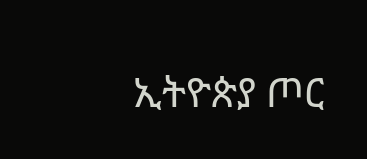ኢትዮጵያ ጦር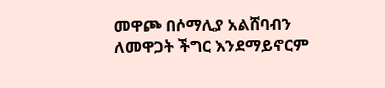መዋጮ በሶማሊያ አልሸባብን ለመዋጋት ችግር እንደማይኖርም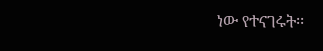ነው የተናገሩት፡፡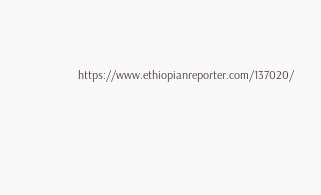https://www.ethiopianreporter.com/137020/